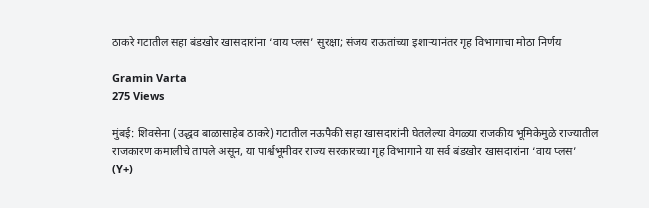ठाकरे गटातील सहा बंडखोर खासदारांना ‘वाय प्लस’ सुरक्षा; संजय राऊतांच्या इशाऱ्यानंतर गृह विभागाचा मोठा निर्णय

Gramin Varta
275 Views

मुंबई: शिवसेना (उद्धव बाळासाहेब ठाकरे) गटातील नऊपैकी सहा खासदारांनी घेतलेल्या वेगळ्या राजकीय भूमिकेमुळे राज्यातील राजकारण कमालीचे तापले असून, या पार्श्वभूमीवर राज्य सरकारच्या गृह विभागाने या सर्व बंडखोर खासदारांना ‘वाय प्लस’ (Y+)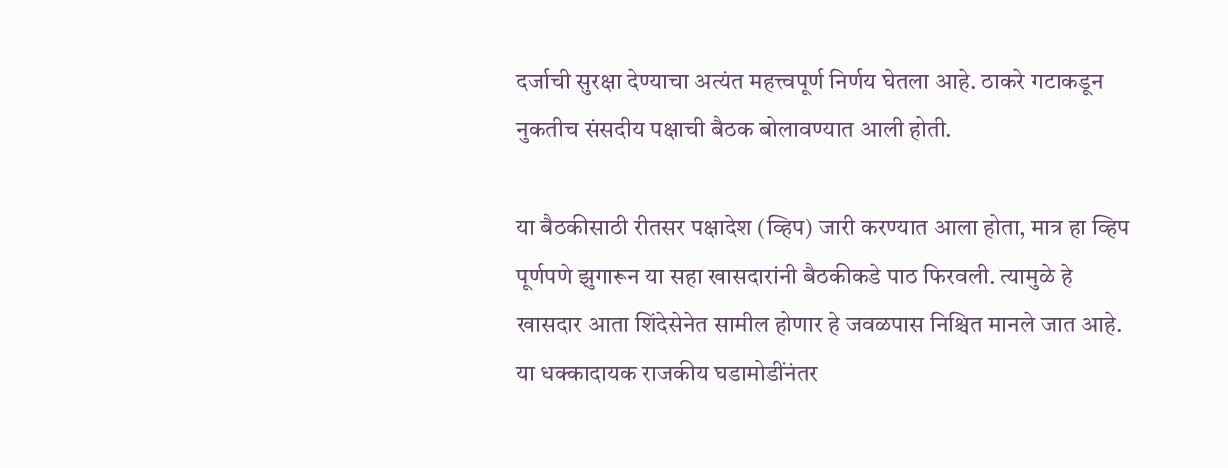दर्जाची सुरक्षा देण्याचा अत्यंत महत्त्वपूर्ण निर्णय घेतला आहे. ठाकरे गटाकडून नुकतीच संसदीय पक्षाची बैठक बोलावण्यात आली होती.

या बैठकीसाठी रीतसर पक्षादेश (व्हिप) जारी करण्यात आला होता, मात्र हा व्हिप पूर्णपणे झुगारून या सहा खासदारांनी बैठकीकडे पाठ फिरवली. त्यामुळे हे खासदार आता शिंदेसेनेत सामील होणार हे जवळपास निश्चित मानले जात आहे. या धक्कादायक राजकीय घडामोडींनंतर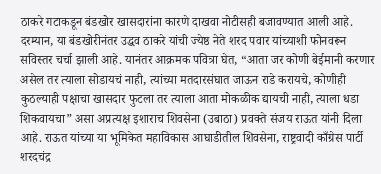ठाकरे गटाकडून बंडखोर खासदारांना कारणे दाखवा नोटीसही बजावण्यात आली आहे. दरम्यान, या बंडखोरीनंतर उद्धव ठाकरे यांची ज्येष्ठ नेते शरद पवार यांच्याशी फोनवरून सविस्तर चर्चा झाली आहे. यानंतर आक्रमक पवित्रा घेत, “आता जर कोणी बेईमानी करणार असेल तर त्याला सोडायचं नाही, त्यांच्या मतदारसंघात जाऊन राडे करायचे, कोणीही कुठल्याही पक्षाचा खासदार फुटला तर त्याला आता मोकळीक द्यायची नाही, त्याला धडा शिकवायचा” असा अप्रत्यक्ष इशाराच शिवसेना (उबाठा) प्रवक्ते संजय राऊत यांनी दिला आहे. राऊत यांच्या या भूमिकेत महाविकास आघाडीतील शिवसेना, राष्ट्रवादी काँग्रेस पार्टी शरदचंद्र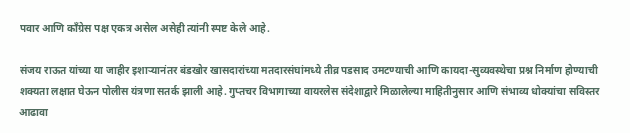पवार आणि काँग्रेस पक्ष एकत्र असेल असेही त्यांनी स्पष्ट केले आहे.

संजय राऊत यांच्या या जाहीर इशाऱ्यानंतर बंडखोर खासदारांच्या मतदारसंघांमध्ये तीव्र पडसाद उमटण्याची आणि कायदा-सुव्यवस्थेचा प्रश्न निर्माण होण्याची शक्यता लक्षात घेऊन पोलीस यंत्रणा सतर्क झाली आहे. गुप्तचर विभागाच्या वायरलेस संदेशाद्वारे मिळालेल्या माहितीनुसार आणि संभाव्य धोक्यांचा सविस्तर आढावा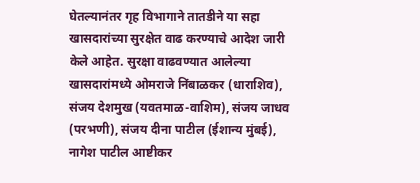घेतल्यानंतर गृह विभागाने तातडीने या सहा खासदारांच्या सुरक्षेत वाढ करण्याचे आदेश जारी केले आहेत. सुरक्षा वाढवण्यात आलेल्या खासदारांमध्ये ओमराजे निंबाळकर (धाराशिव), संजय देशमुख (यवतमाळ-वाशिम), संजय जाधव (परभणी), संजय दीना पाटील (ईशान्य मुंबई), नागेश पाटील आष्टीकर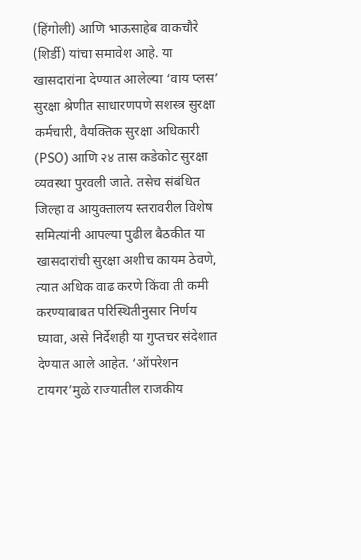(हिंगोली) आणि भाऊसाहेब वाकचौरे (शिर्डी) यांचा समावेश आहे. या खासदारांना देण्यात आलेल्या ‘वाय प्लस’ सुरक्षा श्रेणीत साधारणपणे सशस्त्र सुरक्षा कर्मचारी, वैयक्तिक सुरक्षा अधिकारी (PSO) आणि २४ तास कडेकोट सुरक्षा व्यवस्था पुरवली जाते. तसेच संबंधित जिल्हा व आयुक्तालय स्तरावरील विशेष समित्यांनी आपल्या पुढील बैठकीत या खासदारांची सुरक्षा अशीच कायम ठेवणे, त्यात अधिक वाढ करणे किंवा ती कमी करण्याबाबत परिस्थितीनुसार निर्णय घ्यावा, असे निर्देशही या गुप्तचर संदेशात देण्यात आले आहेत. ‘ऑपरेशन टायगर’मुळे राज्यातील राजकीय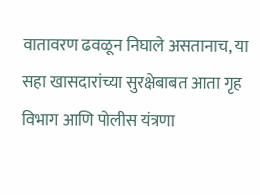वातावरण ढवळून निघाले असतानाच, या सहा खासदारांच्या सुरक्षेबाबत आता गृह विभाग आणि पोलीस यंत्रणा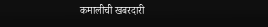कमालीची खबरदारी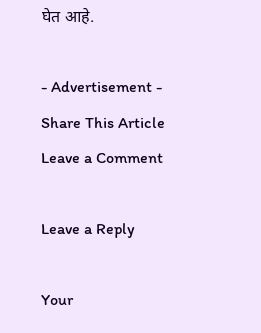घेत आहे.

- Advertisement -
Share This Article
Leave a Comment

Leave a Reply

Your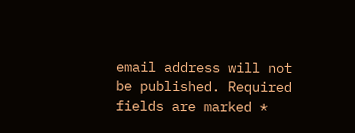email address will not be published. Required fields are marked *